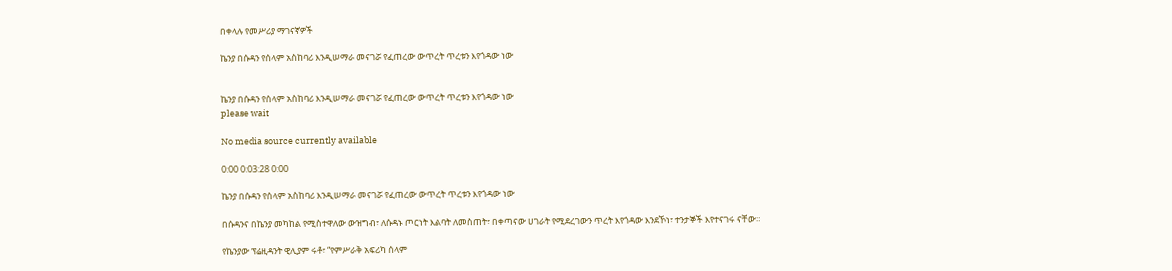በቀላሉ የመሥሪያ ማገናኛዎች

ኬንያ በሱዳን የሰላም አስከባሪ እንዲሠማራ መናገሯ የፈጠረው ውጥረት ጥረቱን እየጎዳው ነው


ኬንያ በሱዳን የሰላም አስከባሪ እንዲሠማራ መናገሯ የፈጠረው ውጥረት ጥረቱን እየጎዳው ነው
please wait

No media source currently available

0:00 0:03:28 0:00

ኬንያ በሱዳን የሰላም አስከባሪ እንዲሠማራ መናገሯ የፈጠረው ውጥረት ጥረቱን እየጎዳው ነው

በሱዳንና በኬንያ መካከል የሚስተዋለው ውዝግብ፣ ለሱዳኑ ጦርነት እልባት ለመስጠት፣ በቀጣናው ሀገራት የሚደረገውን ጥረት እየጎዳው እንደኾነ፣ ተንታኞች እየተናገሩ ናቸው።

የኬንያው ፕሬዚዳንት ዊሊያም ሩቶ፣ “የምሥራቅ አፍሪካ ሰላም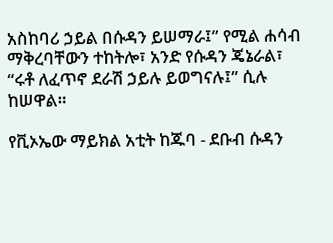አስከባሪ ኃይል በሱዳን ይሠማራ፤” የሚል ሐሳብ ማቅረባቸውን ተከትሎ፣ አንድ የሱዳን ጄኔራል፣ “ሩቶ ለፈጥኖ ደራሽ ኃይሉ ይወግናሉ፤” ሲሉ ከሠዋል።

የቪኦኤው ማይክል አቲት ከጁባ - ደቡብ ሱዳን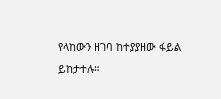የላከውን ዘገባ ከተያያዘው ፋይል ይከታተሉ።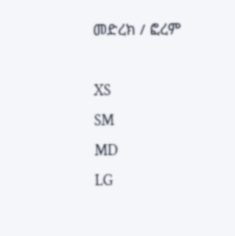መድረክ / ፎረም

XS
SM
MD
LG